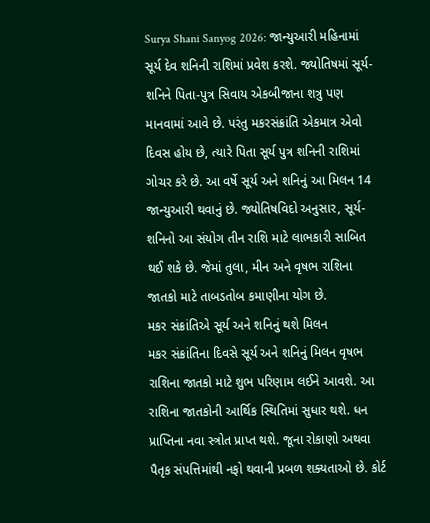Surya Shani Sanyog 2026: જાન્યુઆરી મહિનામાં સૂર્ય દેવ શનિની રાશિમાં પ્રવેશ કરશે. જ્યોતિષમાં સૂર્ય-શનિને પિતા-પુત્ર સિવાય એકબીજાના શત્રુ પણ માનવામાં આવે છે. પરંતુ મકરસંક્રાંતિ એકમાત્ર એવો દિવસ હોય છે, ત્યારે પિતા સૂર્ય પુત્ર શનિની રાશિમાં ગોચર કરે છે. આ વર્ષે સૂર્ય અને શનિનું આ મિલન 14 જાન્યુઆરી થવાનું છે. જ્યોતિષવિદો અનુસાર, સૂર્ય-શનિનો આ સંયોગ તીન રાશિ માટે લાભકારી સાબિત થઈ શકે છે. જેમાં તુલા, મીન અને વૃષભ રાશિના જાતકો માટે તાબડતોબ કમાણીના યોગ છે.
મકર સંક્રાંતિએ સૂર્ય અને શનિનું થશે મિલન
મકર સંક્રાંતિના દિવસે સૂર્ય અને શનિનું મિલન વૃષભ રાશિના જાતકો માટે શુભ પરિણામ લઈને આવશે. આ રાશિના જાતકોની આર્થિક સ્થિતિમાં સુધાર થશે. ધન પ્રાપ્તિના નવા સ્ત્રોત પ્રાપ્ત થશે. જૂના રોકાણો અથવા પૈતૃક સંપત્તિમાંથી નફો થવાની પ્રબળ શક્યતાઓ છે. કોર્ટ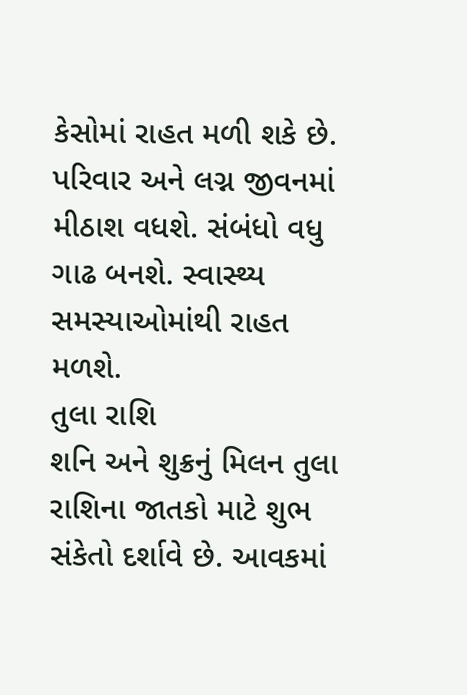કેસોમાં રાહત મળી શકે છે. પરિવાર અને લગ્ન જીવનમાં મીઠાશ વધશે. સંબંધો વધુ ગાઢ બનશે. સ્વાસ્થ્ય સમસ્યાઓમાંથી રાહત મળશે.
તુલા રાશિ
શનિ અને શુક્રનું મિલન તુલા રાશિના જાતકો માટે શુભ સંકેતો દર્શાવે છે. આવકમાં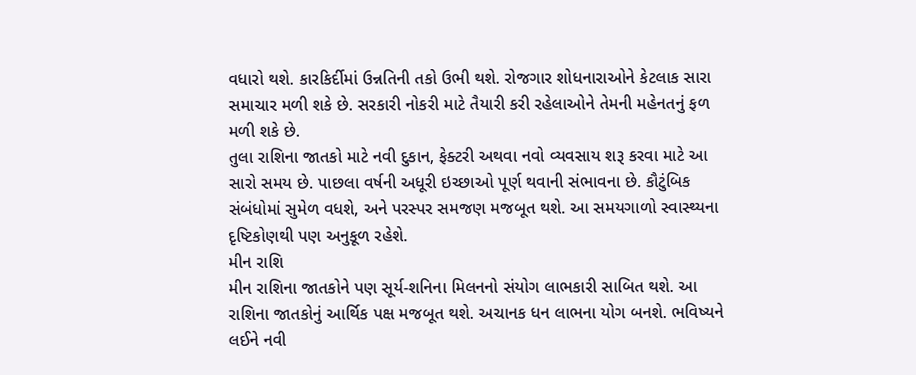વધારો થશે. કારકિર્દીમાં ઉન્નતિની તકો ઉભી થશે. રોજગાર શોધનારાઓને કેટલાક સારા સમાચાર મળી શકે છે. સરકારી નોકરી માટે તૈયારી કરી રહેલાઓને તેમની મહેનતનું ફળ મળી શકે છે.
તુલા રાશિના જાતકો માટે નવી દુકાન, ફેક્ટરી અથવા નવો વ્યવસાય શરૂ કરવા માટે આ સારો સમય છે. પાછલા વર્ષની અધૂરી ઇચ્છાઓ પૂર્ણ થવાની સંભાવના છે. કૌટુંબિક સંબંધોમાં સુમેળ વધશે, અને પરસ્પર સમજણ મજબૂત થશે. આ સમયગાળો સ્વાસ્થ્યના દૃષ્ટિકોણથી પણ અનુકૂળ રહેશે.
મીન રાશિ
મીન રાશિના જાતકોને પણ સૂર્ય-શનિના મિલનનો સંયોગ લાભકારી સાબિત થશે. આ રાશિના જાતકોનું આર્થિક પક્ષ મજબૂત થશે. અચાનક ધન લાભના યોગ બનશે. ભવિષ્યને લઈને નવી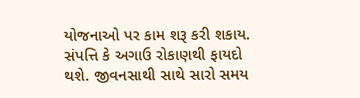યોજનાઓ પર કામ શરૂ કરી શકાય. સંપત્તિ કે અગાઉ રોકાણથી ફાયદો થશે. જીવનસાથી સાથે સારો સમય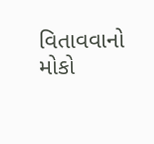વિતાવવાનો મોકો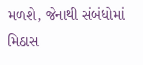મળશે, જેનાથી સંબંધોમાં મિઠાસ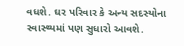વધશે. ઘર પરિવાર કે અન્ય સદસ્યોના સ્વાસ્થ્યમાં પણ સુધારો આવશે.